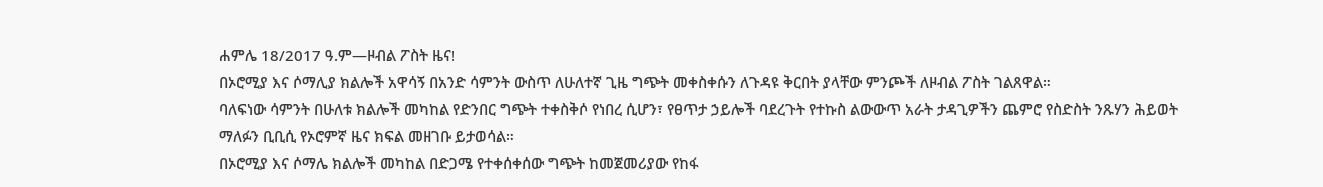ሐምሌ 18/2017 ዓ.ም—ዞብል ፖስት ዜና!
በኦሮሚያ እና ሶማሊያ ክልሎች አዋሳኝ በአንድ ሳምንት ውስጥ ለሁለተኛ ጊዜ ግጭት መቀስቀሱን ለጉዳዩ ቅርበት ያላቸው ምንጮች ለዞብል ፖስት ገልጸዋል።
ባለፍነው ሳምንት በሁለቱ ክልሎች መካከል የድንበር ግጭት ተቀስቅሶ የነበረ ሲሆን፣ የፀጥታ ኃይሎች ባደረጉት የተኩስ ልውውጥ አራት ታዳጊዎችን ጨምሮ የስድስት ንጹሃን ሕይወት ማለፉን ቢቢሲ የኦሮምኛ ዜና ክፍል መዘገቡ ይታወሳል።
በኦሮሚያ እና ሶማሌ ክልሎች መካከል በድጋሜ የተቀሰቀሰው ግጭት ከመጀመሪያው የከፋ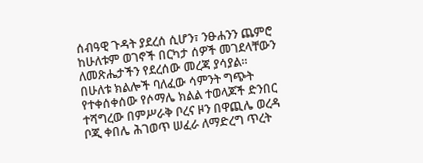ሰብዓዊ ጉዳት ያደረሰ ሲሆን፣ ንፁሐንን ጨምሮ ከሁለቱም ወገኖች በርካታ ሰዎች መገደላቸውን ለመጽሔታችን የደረሰው መረጃ ያሳያል።
በሁለቱ ክልሎች ባለፈው ሳምንት ግጭት የተቀሰቀሰው የሶማሌ ክልል ተወላጆች ድንበር ተሻግረው በምሥራቅ ቦረና ዞን በዋጪሌ ወረዳ ቦጂ ቀበሌ ሕገወጥ ሠፈራ ለማድረግ ጥረት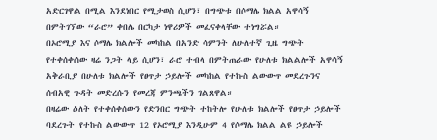አድርገዋል በሚል እንደነበር የሚታወስ ሲሆን፣ በግጭቱ በሶማሌ ክልል አዋሳኝ በምትገኘው “ራሮ” ቀበሌ በርካታ ነዋሪዎች መፈናቀላቸው ተነግሯል።
በኦሮሚያ እና ሶማሌ ክልሎች መካከል በአንድ ሳምንት ለሁለተኛ ጊዜ ግጭት የተቀሰቀሰው ዛሬ ንጋት ላይ ሲሆን፣ ራሮ ተብላ በምትጠራው የሁለቱ ክልልሎች አዋሳኝ አቅራቢያ በሁለቱ ክልሎች የፀጥታ ኃይሎች መካከል የተኩስ ልውውጥ መደረጉንና ሰብአዊ ጉዳት መድረሱን የመረጃ ምንጫችን ገልጸዋል።
በዛሬው ዕለት የተቀሰቀሰውን የድንበር ግጭት ተከትሎ የሁለቱ ክልሎች የፀጥታ ኃይሎች ባደረጉት የተኩስ ልውውጥ 12 የኦሮሚያ እንዲሁም 4 የሶማሌ ክልል ልዩ ኃይሎች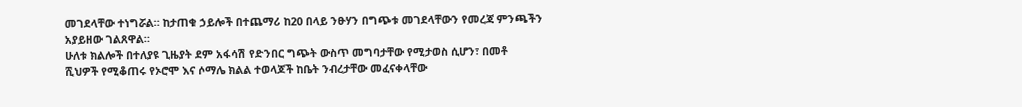መገደላቸው ተነግሯል። ከታጠቁ ኃይሎች በተጨማሪ ከ20 በላይ ንፁሃን በግጭቱ መገደላቸውን የመረጃ ምንጫችን አያይዘው ገልጸዋል።
ሁለቱ ክልሎች በተለያዩ ጊዜያት ደም አፋሳሽ የድንበር ግጭት ውስጥ መግባታቸው የሚታወስ ሲሆን፣ በመቶ ሺህዎች የሚቆጠሩ የኦሮሞ እና ሶማሌ ክልል ተወላጆች ከቤት ንብረታቸው መፈናቀላቸው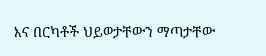እና በርካቶች ህይወታቸውን ማጣታቸው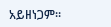አይዘነጋም።